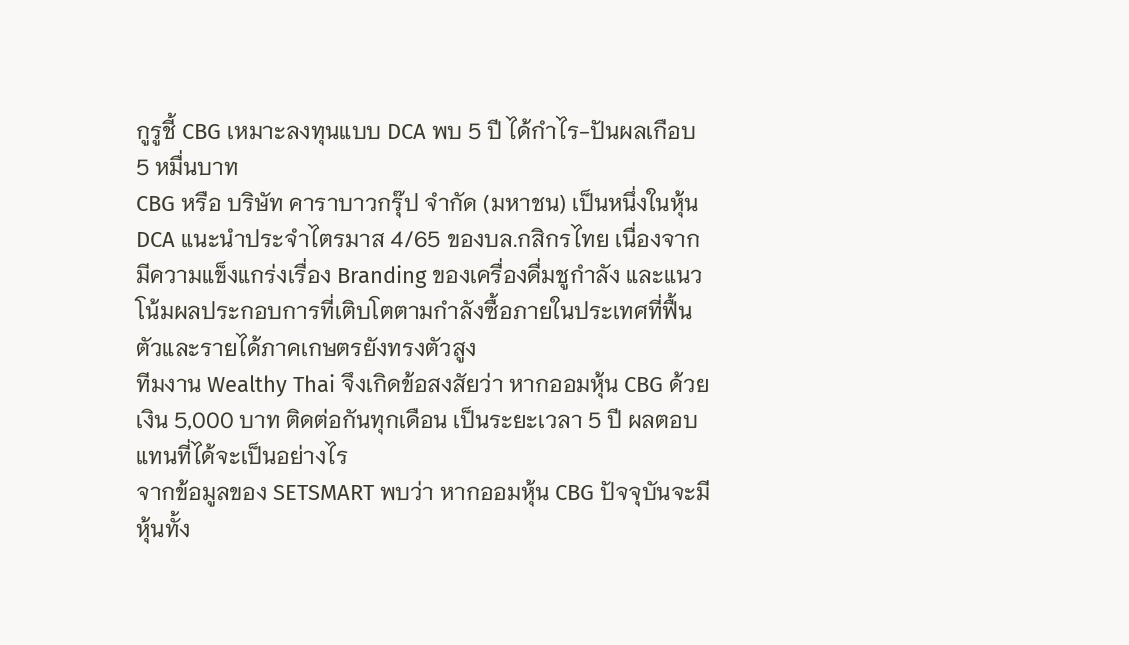กูรูชี้ CBG เหมาะลงทุนแบบ DCA พบ 5 ปี ได้กำไร-ปันผลเกือบ 5 หมื่นบาท
CBG หรือ บริษัท คาราบาวกรุ๊ป จำกัด (มหาชน) เป็นหนึ่งในหุ้น DCA แนะนำประจำไตรมาส 4/65 ของบล.กสิกรไทย เนื่องจากมีความแข็งแกร่งเรื่อง Branding ของเครื่องดื่มชูกำลัง และแนวโน้มผลประกอบการที่เติบโตตามกำลังซื้อภายในประเทศที่ฟื้นตัวและรายได้ภาคเกษตรยังทรงตัวสูง
ทีมงาน Wealthy Thai จึงเกิดข้อสงสัยว่า หากออมหุ้น CBG ด้วยเงิน 5,000 บาท ติดต่อกันทุกเดือน เป็นระยะเวลา 5 ปี ผลตอบแทนที่ได้จะเป็นอย่างไร
จากข้อมูลของ SETSMART พบว่า หากออมหุ้น CBG ปัจจุบันจะมีหุ้นทั้ง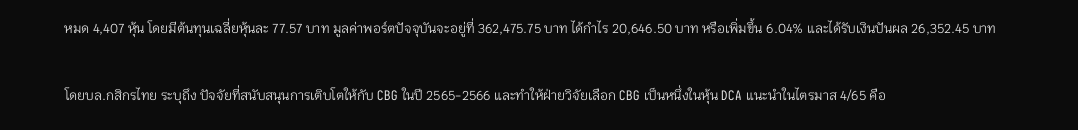หมด 4,407 หุ้น โดยมีต้นทุนเฉลี่ยหุ้นละ 77.57 บาท มูลค่าพอร์ตปัจจุบันจะอยู่ที่ 362,475.75 บาท ได้กำไร 20,646.50 บาท หรือเพิ่มขึ้น 6.04% และได้รับเงินปันผล 26,352.45 บาท

โดยบล.กสิกรไทย ระบุถึง ปัจจัยที่สนับสนุนการเติบโตให้กับ CBG ในปี 2565-2566 และทำให้ฝ่ายวิจัยเลือก CBG เป็นหนึ่งในหุ้น DCA แนะนำในไตรมาส 4/65 คือ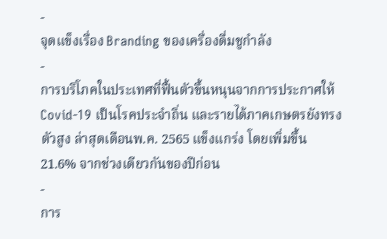-
จุดแข็งเรื่อง Branding ของเครื่องดื่มชูกำลัง
-
การบริโภคในประเทศที่ฟื้นตัวขึ้นหนุนจากการประกาศให้ Covid-19 เป็นโรคประจำถิ่น และรายได้ภาคเกษตรยังทรงตัวสูง ล่าสุดเดือนพ.ค. 2565 แข็งแกร่ง โดยเพิ่มขึ้น 21.6% จากช่วงเดียวกันของปีก่อน
-
การ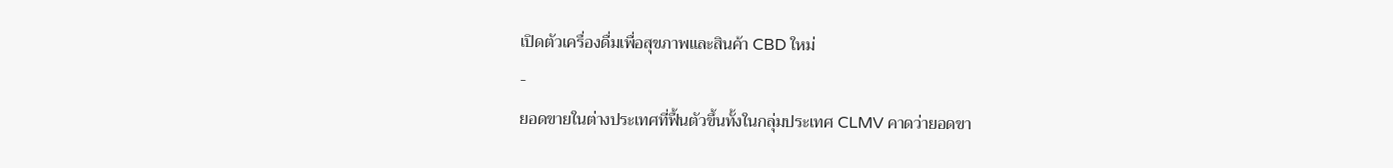เปิดตัวเครื่องดื่มเพื่อสุขภาพและสินค้า CBD ใหม่
-
ยอดขายในต่างประเทศที่ฟื้นตัวขึ้นทั้งในกลุ่มประเทศ CLMV คาดว่ายอดขา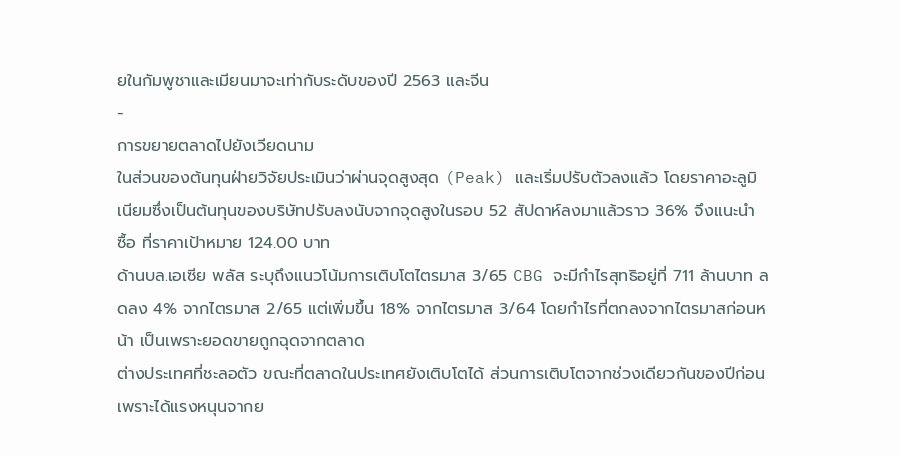ยในกัมพูชาและเมียนมาจะเท่ากับระดับของปี 2563 และจีน
-
การขยายตลาดไปยังเวียดนาม
ในส่วนของต้นทุนฝ่ายวิจัยประเมินว่าผ่านจุดสูงสุด (Peak) และเริ่มปรับตัวลงแล้ว โดยราคาอะลูมิเนียมซึ่งเป็นต้นทุนของบริษัทปรับลงนับจากจุดสูงในรอบ 52 สัปดาห์ลงมาแล้วราว 36% จึงแนะนำ ซื้อ ที่ราคาเป้าหมาย 124.00 บาท
ด้านบล.เอเซีย พลัส ระบุถึงแนวโน้มการเติบโตไตรมาส 3/65 CBG จะมีกําไรสุทธิอยู่ที่ 711 ล้านบาท ลดลง 4% จากไตรมาส 2/65 แต่เพิ่มขึ้น 18% จากไตรมาส 3/64 โดยกําไรที่ตกลงจากไตรมาสก่อนหน้า เป็นเพราะยอดขายถูกฉุดจากตลาด
ต่างประเทศที่ชะลอตัว ขณะที่ตลาดในประเทศยังเติบโตได้ ส่วนการเติบโตจากช่วงเดียวกันของปีก่อน เพราะได้แรงหนุนจากย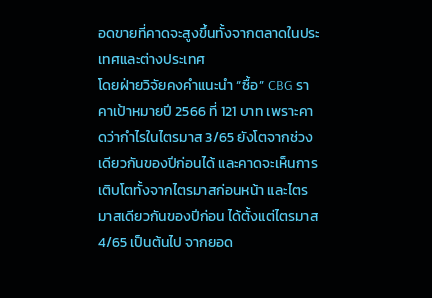อดขายที่คาดจะสูงขึ้นทั้งจากตลาดในประเทศและต่างประเทศ
โดยฝ่ายวิจัยคงคําแนะนํา “ซื้อ” CBG ราคาเป้าหมายปี 2566 ที่ 121 บาท เพราะคาดว่ากําไรในไตรมาส 3/65 ยังโตจากช่วงเดียวกันของปีก่อนได้ และคาดจะเห็นการเติบโตทั้งจากไตรมาสก่อนหน้า และไตรมาสเดียวกันของปีก่อน ได้ตั้งแต่ไตรมาส 4/65 เป็นต้นไป จากยอด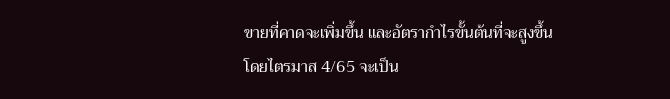ขายที่คาดจะเพิ่มขึ้น และอัตรากําไรขั้นต้นที่จะสูงขึ้น โดยไตรมาส 4/65 จะเป็น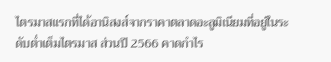ไตรมาสแรกที่ได้อานิสงส์จากราคาตลาดอะลูมิเนียมที่อยู่ในระดับต่ำเต็มไตรมาส ส่วนปี 2566 คาดกําไร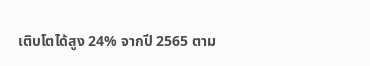เติบโตได้สูง 24% จากปี 2565 ตาม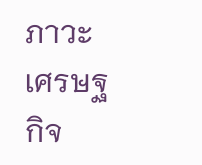ภาวะเศรษฐกิจ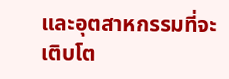และอุตสาหกรรมที่จะเติบโต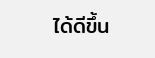ได้ดีขึ้น